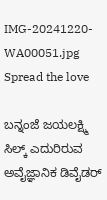IMG-20241220-WA00051.jpg
Spread the love

ಬನ್ನಂಜೆ ಜಯಲಕ್ಷ್ಮಿ ಸಿಲ್ಕ್ ಎದುರಿರುವ ಅವೈಜ್ಞಾನಿಕ ಡಿವೈಡರ್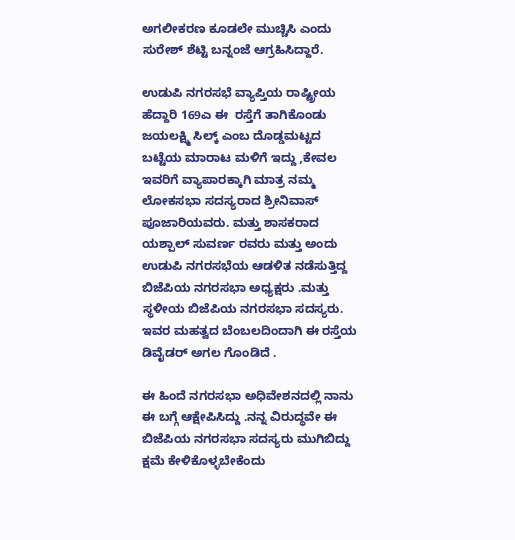ಅಗಲೀಕರಣ ಕೂಡಲೇ ಮುಚ್ಚಿಸಿ ಎಂದು ಸುರೇಶ್ ಶೆಟ್ಟಿ ಬನ್ನಂಜೆ ಆಗ್ರಹಿಸಿದ್ದಾರೆ.

ಉಡುಪಿ ನಗರಸಭೆ ವ್ಯಾಪ್ತಿಯ ರಾಷ್ಟ್ರೀಯ ಹೆದ್ದಾರಿ 169ಎ ಈ  ರಸ್ತೆಗೆ ತಾಗಿಕೊಂಡು ಜಯಲಕ್ಷ್ಮಿ ಸಿಲ್ಕ್ ಎಂಬ ದೊಡ್ಡಮಟ್ಟದ ಬಟ್ಟೆಯ ಮಾರಾಟ ಮಳಿಗೆ ಇದ್ದು ,ಕೇವಲ ಇವರಿಗೆ ವ್ಯಾಪಾರಕ್ಕಾಗಿ ಮಾತ್ರ ನಮ್ಮ ಲೋಕಸಭಾ ಸದಸ್ಯರಾದ ಶ್ರೀನಿವಾಸ್ ಪೂಜಾರಿಯವರು. ಮತ್ತು ಶಾಸಕರಾದ ಯಶ್ಪಾಲ್ ಸುವರ್ಣ ರವರು ಮತ್ತು ಅಂದು ಉಡುಪಿ ನಗರಸಭೆಯ ಆಡಳಿತ ನಡೆಸುತ್ತಿದ್ದ ಬಿಜೆಪಿಯ ನಗರಸಭಾ ಅಧ್ಯಕ್ಷರು .ಮತ್ತು ಸ್ಥಳೀಯ ಬಿಜೆಪಿಯ ನಗರಸಭಾ ಸದಸ್ಯರು. ಇವರ ಮಹತ್ವದ ಬೆಂಬಲದಿಂದಾಗಿ ಈ ರಸ್ತೆಯ ಡಿವೈಡರ್ ಅಗಲ ಗೊಂಡಿದೆ .

ಈ ಹಿಂದೆ ನಗರಸಭಾ ಅಧಿವೇಶನದಲ್ಲಿ ನಾನು ಈ ಬಗ್ಗೆ ಆಕ್ಷೇಪಿಸಿದ್ದು .ನನ್ನ ವಿರುದ್ಧವೇ ಈ ಬಿಜೆಪಿಯ ನಗರಸಭಾ ಸದಸ್ಯರು ಮುಗಿಬಿದ್ದು ಕ್ಷಮೆ ಕೇಳಿಕೊಳ್ಳಬೇಕೆಂದು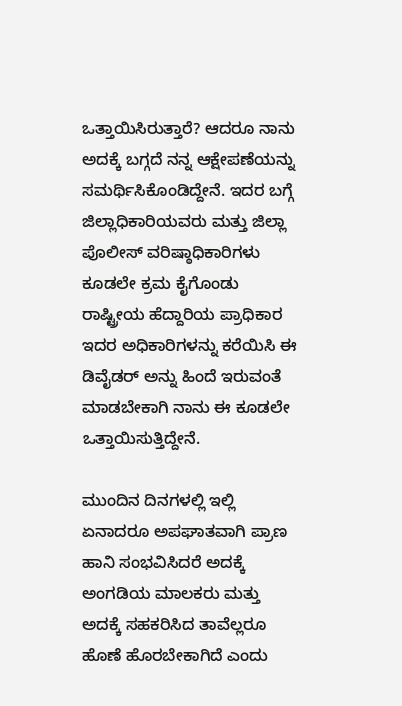ಒತ್ತಾಯಿಸಿರುತ್ತಾರೆ? ಆದರೂ ನಾನು ಅದಕ್ಕೆ ಬಗ್ಗದೆ ನನ್ನ ಆಕ್ಷೇಪಣೆಯನ್ನು ಸಮರ್ಥಿಸಿಕೊಂಡಿದ್ದೇನೆ. ಇದರ ಬಗ್ಗೆ ಜಿಲ್ಲಾಧಿಕಾರಿಯವರು ಮತ್ತು ಜಿಲ್ಲಾ ಪೊಲೀಸ್ ವರಿಷ್ಠಾಧಿಕಾರಿಗಳು ಕೂಡಲೇ ಕ್ರಮ ಕೈಗೊಂಡು ರಾಷ್ಟ್ರೀಯ ಹೆದ್ದಾರಿಯ ಪ್ರಾಧಿಕಾರ ಇದರ ಅಧಿಕಾರಿಗಳನ್ನು ಕರೆಯಿಸಿ ಈ ಡಿವೈಡರ್ ಅನ್ನು ಹಿಂದೆ ಇರುವಂತೆ ಮಾಡಬೇಕಾಗಿ ನಾನು ಈ ಕೂಡಲೇ ಒತ್ತಾಯಿಸುತ್ತಿದ್ದೇನೆ.

ಮುಂದಿನ ದಿನಗಳಲ್ಲಿ ಇಲ್ಲಿ ಏನಾದರೂ ಅಪಘಾತವಾಗಿ ಪ್ರಾಣ ಹಾನಿ ಸಂಭವಿಸಿದರೆ ಅದಕ್ಕೆ ಅಂಗಡಿಯ ಮಾಲಕರು ಮತ್ತು ಅದಕ್ಕೆ ಸಹಕರಿಸಿದ ತಾವೆಲ್ಲರೂ ಹೊಣೆ ಹೊರಬೇಕಾಗಿದೆ ಎಂದು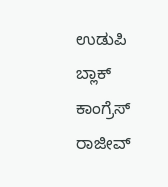ಉಡುಪಿ ಬ್ಲಾಕ್ ಕಾಂಗ್ರೆಸ್ ರಾಜೀವ್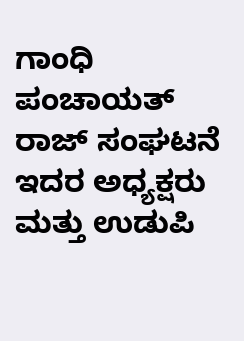ಗಾಂಧಿ ಪಂಚಾಯತ್ ರಾಜ್ ಸಂಘಟನೆ ಇದರ ಅಧ್ಯಕ್ಷರು ಮತ್ತು ಉಡುಪಿ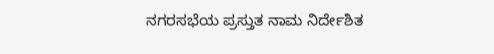ನಗರಸಭೆಯ ಪ್ರಸ್ತುತ ನಾಮ ನಿರ್ದೇಶಿತ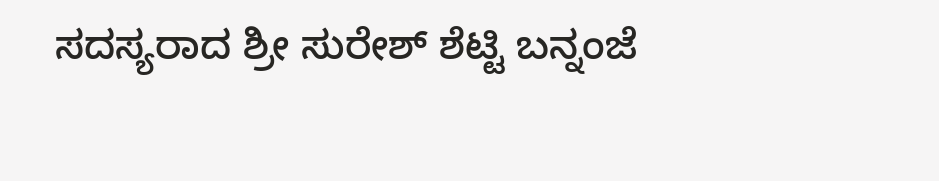ಸದಸ್ಯರಾದ ಶ್ರೀ ಸುರೇಶ್ ಶೆಟ್ಟಿ ಬನ್ನಂಜೆ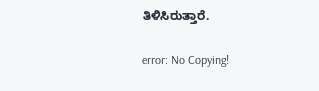ತಿಳಿಸಿರುತ್ತಾರೆ.

error: No Copying!